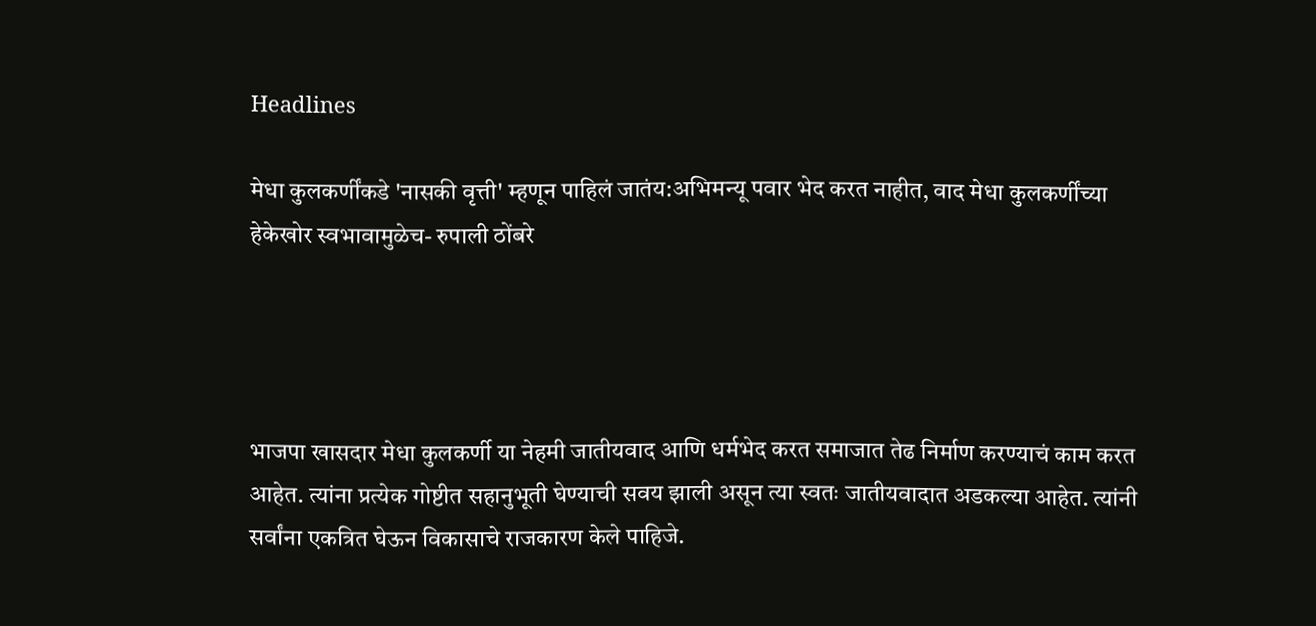Headlines

मेधा कुलकर्णींकडे 'नासकी वृत्ती' म्हणून पाहिलं जातंय:अभिमन्यू पवार भेद करत नाहीत, वाद मेधा कुलकर्णींच्या हेकेखोर स्वभावामुळेच- रुपाली ठोंबरे




भाजपा खासदार मेधा कुलकर्णी या नेहमी जातीयवाद आणि धर्मभेद करत समाजात तेढ निर्माण करण्याचं काम करत आहेत. त्यांना प्रत्येक गोष्टीत सहानुभूती घेण्याची सवय झाली असून त्या स्वतः जातीयवादात अडकल्या आहेत. त्यांनी सर्वांना एकत्रित घेऊन विकासाचे राजकारण केले पाहिजे.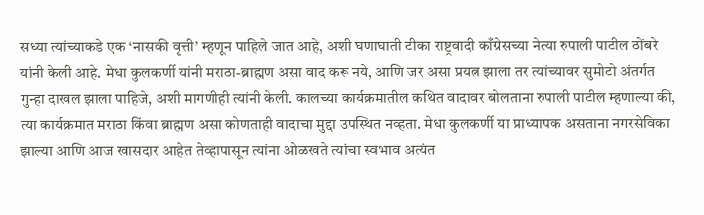सध्या त्यांच्याकडे एक ‘नासकी वृत्ती’ म्हणून पाहिले जात आहे, अशी घणाघाती टीका राष्ट्रवादी काँग्रेसच्या नेत्या रुपाली पाटील ठोंबरे यांनी केली आहे. मेधा कुलकर्णी यांनी मराठा-ब्राह्मण असा वाद करू नये, आणि जर असा प्रयत्न झाला तर त्यांच्यावर सुमोटो अंतर्गत गुन्हा दाखल झाला पाहिजे, अशी मागणीही त्यांनी केली. कालच्या कार्यक्रमातील कथित वादावर बोलताना रुपाली पाटील म्हणाल्या की, त्या कार्यक्रमात मराठा किंवा ब्राह्मण असा कोणताही वादाचा मुद्दा उपस्थित नव्हता. मेधा कुलकर्णी या प्राध्यापक असताना नगरसेविका झाल्या आणि आज खासदार आहेत तेव्हापासून त्यांना ओळखते त्यांचा स्वभाव अत्यंत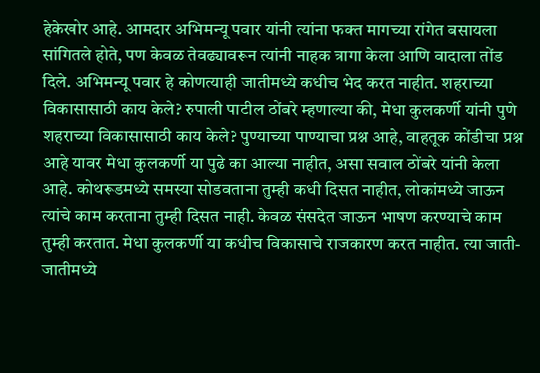हेकेखोर आहे. आमदार अभिमन्यू पवार यांनी त्यांना फक्त मागच्या रांगेत बसायला सांगितले होते, पण केवळ तेवढ्यावरून त्यांनी नाहक त्रागा केला आणि वादाला तोंड दिले. अभिमन्यू पवार हे कोणत्याही जातीमध्ये कधीच भेद करत नाहीत. शहराच्या विकासासाठी काय केले? रुपाली पाटील ठोंबरे म्हणाल्या की, मेधा कुलकर्णी यांनी पुणे शहराच्या विकासासाठी काय केले? पुण्याच्या पाण्याचा प्रश्न आहे, वाहतूक कोंडीचा प्रश्न आहे यावर मेधा कुलकर्णी या पुढे का आल्या नाहीत, असा सवाल ठोंबरे यांनी केला आहे. कोथरूडमध्ये समस्या सोडवताना तुम्ही कधी दिसत नाहीत, लोकांमध्ये जाऊन त्यांचे काम करताना तुम्ही दिसत नाही. केवळ संसदेत जाऊन भाषण करण्याचे काम तुम्ही करतात. मेधा कुलकर्णी या कधीच विकासाचे राजकारण करत नाहीत. त्या जाती-जातीमध्ये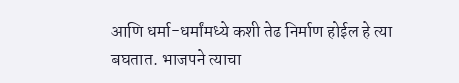आणि धर्मा-धर्मांमध्ये कशी तेढ निर्माण होईल हे त्या बघतात. भाजपने त्याचा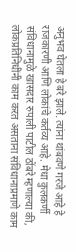अनुभव घेतला हे बरे झाले. त्यांना थांबवणे गरजे आहे हे राजकारणी आणि लोकांचे कर्तव्य आहे. मेधा कुलकर्णी संविधानामुळे खासदार रुपाली पाटील ठोंबरे म्हणाल्या की, लोकप्रतिनिधींनी काम करत असताना संविधानाप्रमाणे काम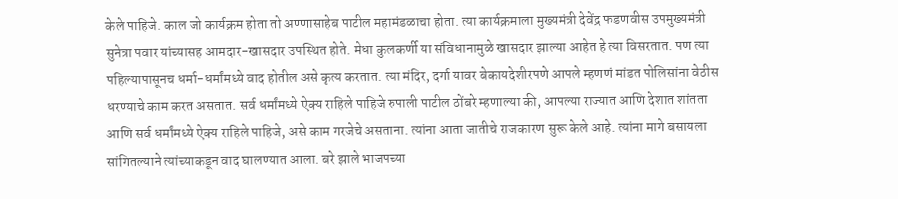केले पाहिजे. काल जो कार्यक्रम होता तो अण्णासाहेब पाटील महामंडळाचा होता. त्या कार्यक्रमाला मुख्यमंत्री देवेंद्र फडणवीस उपमुख्यमंत्री सुनेत्रा पवार यांच्यासह आमदार-खासदार उपस्थित होते. मेधा कुलकर्णी या संविधानामुळे खासदार झाल्या आहेत हे त्या विसरतात. पण त्या पहिल्यापासूनच धर्मा-धर्मांमध्ये वाद होतील असे कृत्य करतात. त्या मंदिर, दर्गा यावर बेकायदेशीरपणे आपले म्हणणं मांडत पोलिसांना वेठीस धरण्याचे काम करत असतात. सर्व धर्मांमध्ये ऐक्य राहिले पाहिजे रुपाली पाटील ठोंबरे म्हणाल्या की, आपल्या राज्यात आणि देशात शांतता आणि सर्व धर्मांमध्ये ऐक्य राहिले पाहिजे, असे काम गरजेचे असताना. त्यांना आता जातीचे राजकारण सुरू केले आहे. त्यांना मागे बसायला सांगितल्याने त्यांच्याकडून वाद घालण्यात आला. बरे झाले भाजपच्या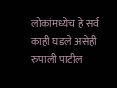लोकांमध्येच हे सर्व काही घडले असेही रुपाली पाटील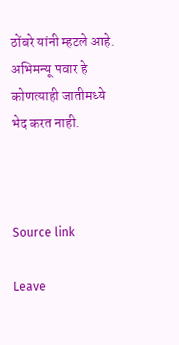ठोंबरे यांनी म्हटले आहे. अभिमन्यू पवार हे कोणत्याही जातीमध्ये भेद करत नाही.



Source link

Leave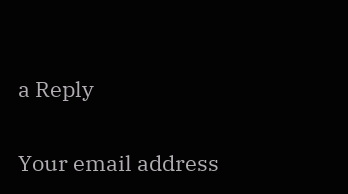a Reply

Your email address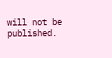will not be published.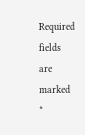Required fields are marked *